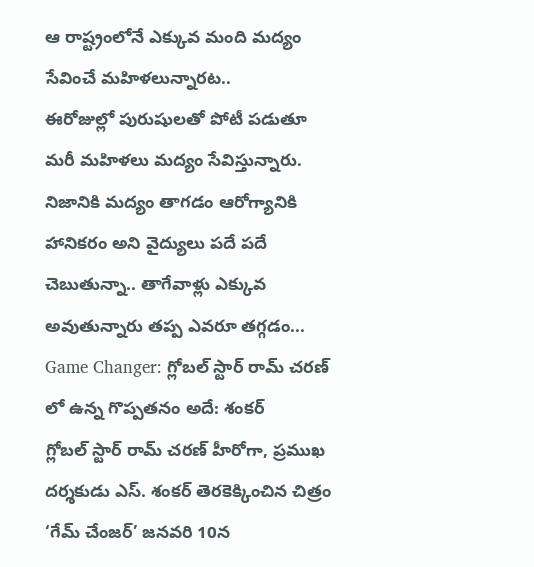ఆ రాష్ట్రంలోనే ఎక్కువ మంది మద్యం సేవించే మహిళలున్నారట..
ఈరోజుల్లో పురుషులతో పోటీ పడుతూ మరీ మహిళలు మద్యం సేవిస్తున్నారు. నిజానికి మద్యం తాగడం ఆరోగ్యానికి హానికరం అని వైద్యులు పదే పదే చెబుతున్నా.. తాగేవాళ్లు ఎక్కువ అవుతున్నారు తప్ప ఎవరూ తగ్గడం...
Game Changer: గ్లోబల్ స్టార్ రామ్ చరణ్ లో ఉన్న గొప్పతనం అదే: శంకర్
గ్లోబల్ స్టార్ రామ్ చరణ్ హీరోగా, ప్రముఖ దర్శకుడు ఎస్. శంకర్ తెరకెక్కించిన చిత్రం ‘గేమ్ చేంజర్’ జనవరి 10న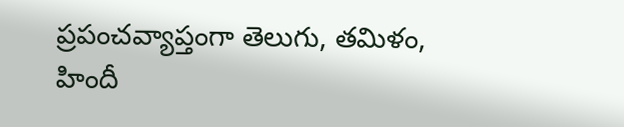ప్రపంచవ్యాప్తంగా తెలుగు, తమిళం, హిందీ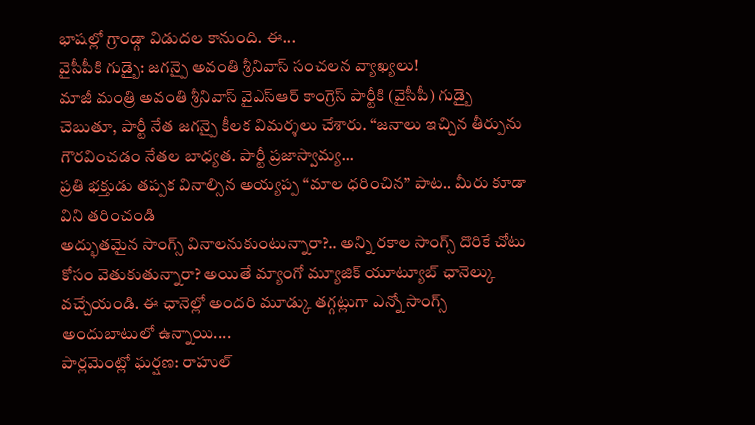భాషల్లో గ్రాండ్గా విడుదల కానుంది. ఈ...
వైసీపీకి గుడ్బై: జగన్పై అవంతి శ్రీనివాస్ సంచలన వ్యాఖ్యలు!
మాజీ మంత్రి అవంతి శ్రీనివాస్ వైఎస్ఆర్ కాంగ్రెస్ పార్టీకి (వైసీపీ) గుడ్బై చెబుతూ, పార్టీ నేత జగన్పై కీలక విమర్శలు చేశారు. ‘‘జనాలు ఇచ్చిన తీర్పును గౌరవించడం నేతల బాధ్యత. పార్టీ ప్రజాస్వామ్య...
ప్రతి భక్తుడు తప్పక వినాల్సిన అయ్యప్ప “మాల ధరించిన” పాట.. మీరు కూడా విని తరించండి
అద్భుతమైన సాంగ్స్ వినాలనుకుంటున్నారా?.. అన్ని రకాల సాంగ్స్ దొరికే చోటు కోసం వెతుకుతున్నారా? అయితే మ్యాంగో మ్యూజిక్ యూట్యూబ్ ఛానెల్కు వచ్చేయండి. ఈ ఛానెల్లో అందరి మూడ్కు తగ్గట్లుగా ఎన్నో సాంగ్స్ అందుబాటులో ఉన్నాయి....
పార్లమెంట్లో ఘర్షణ: రాహుల్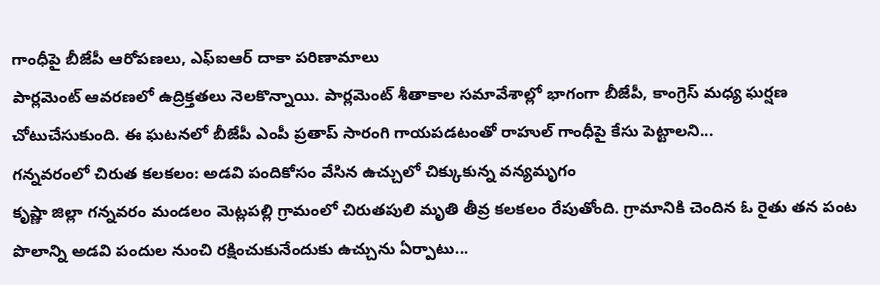గాంధీపై బీజేపీ ఆరోపణలు, ఎఫ్ఐఆర్ దాకా పరిణామాలు
పార్లమెంట్ ఆవరణలో ఉద్రిక్తతలు నెలకొన్నాయి. పార్లమెంట్ శీతాకాల సమావేశాల్లో భాగంగా బీజేపీ, కాంగ్రెస్ మధ్య ఘర్షణ చోటుచేసుకుంది. ఈ ఘటనలో బీజేపీ ఎంపీ ప్రతాప్ సారంగి గాయపడటంతో రాహుల్ గాంధీపై కేసు పెట్టాలని...
గన్నవరంలో చిరుత కలకలం: అడవి పందికోసం వేసిన ఉచ్చులో చిక్కుకున్న వన్యమృగం
కృష్ణా జిల్లా గన్నవరం మండలం మెట్లపల్లి గ్రామంలో చిరుతపులి మృతి తీవ్ర కలకలం రేపుతోంది. గ్రామానికి చెందిన ఓ రైతు తన పంట పొలాన్ని అడవి పందుల నుంచి రక్షించుకునేందుకు ఉచ్చును ఏర్పాటు...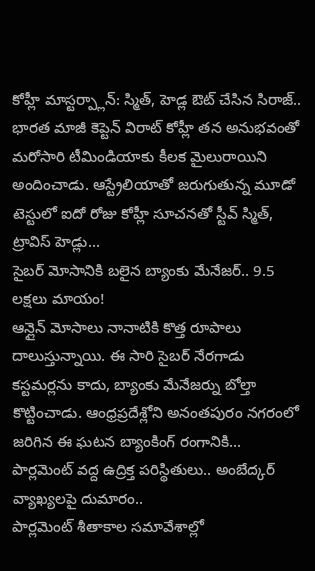కోహ్లీ మాస్టర్ప్లాన్: స్మిత్, హెడ్ల ఔట్ చేసిన సిరాజ్..
భారత మాజీ కెప్టెన్ విరాట్ కోహ్లీ తన అనుభవంతో మరోసారి టీమిండియాకు కీలక మైలురాయిని అందించాడు. ఆస్ట్రేలియాతో జరుగుతున్న మూడో టెస్టులో ఐదో రోజు కోహ్లీ సూచనతో స్టీవ్ స్మిత్, ట్రావిస్ హెడ్లు...
సైబర్ మోసానికి బలైన బ్యాంకు మేనేజర్.. 9.5 లక్షలు మాయం!
ఆన్లైన్ మోసాలు నానాటికి కొత్త రూపాలు దాలుస్తున్నాయి. ఈ సారి సైబర్ నేరగాడు కస్టమర్లను కాదు, బ్యాంకు మేనేజర్ను బోల్తా కొట్టించాడు. ఆంధ్రప్రదేశ్లోని అనంతపురం నగరంలో జరిగిన ఈ ఘటన బ్యాంకింగ్ రంగానికి...
పార్లమెంట్ వద్ద ఉద్రిక్త పరిస్థితులు.. అంబేద్కర్ వ్యాఖ్యలపై దుమారం..
పార్లమెంట్ శీతాకాల సమావేశాల్లో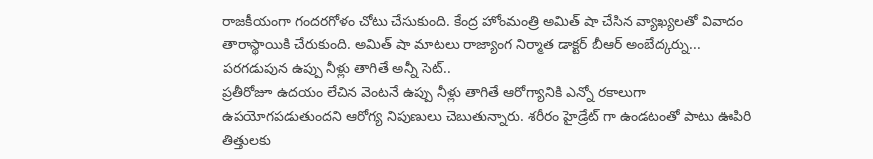రాజకీయంగా గందరగోళం చోటు చేసుకుంది. కేంద్ర హోంమంత్రి అమిత్ షా చేసిన వ్యాఖ్యలతో వివాదం తారాస్థాయికి చేరుకుంది. అమిత్ షా మాటలు రాజ్యాంగ నిర్మాత డాక్టర్ బీఆర్ అంబేద్కర్ను...
పరగడుపున ఉప్పు నీళ్లు తాగితే అన్నీ సెట్..
ప్రతీరోజూ ఉదయం లేచిన వెంటనే ఉప్పు నీళ్లు తాగితే ఆరోగ్యానికి ఎన్నో రకాలుగా ఉపయోగపడుతుందని ఆరోగ్య నిపుణులు చెబుతున్నారు. శరీరం హైడ్రేట్ గా ఉండటంతో పాటు ఊపిరి తిత్తులకు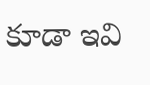కూడా ఇవి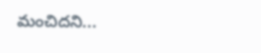మంచిదని...